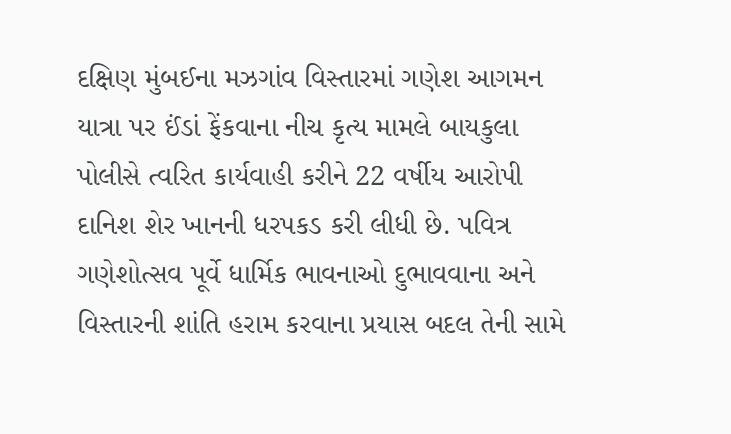દક્ષિણ મુંબઈના મઝગાંવ વિસ્તારમાં ગણેશ આગમન યાત્રા પર ઈંડાં ફેંકવાના નીચ કૃત્ય મામલે બાયકુલા પોલીસે ત્વરિત કાર્યવાહી કરીને 22 વર્ષીય આરોપી દાનિશ શેર ખાનની ધરપકડ કરી લીધી છે. પવિત્ર ગણેશોત્સવ પૂર્વે ધાર્મિક ભાવનાઓ દુભાવવાના અને વિસ્તારની શાંતિ હરામ કરવાના પ્રયાસ બદલ તેની સામે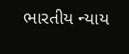ભારતીય ન્યાય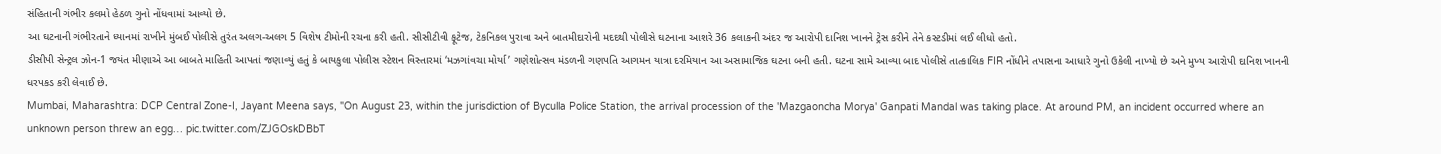સંહિતાની ગંભીર કલમો હેઠળ ગુનો નોંધવામાં આવ્યો છે.
આ ઘટનાની ગંભીરતાને ધ્યાનમાં રાખીને મુંબઈ પોલીસે તુરંત અલગ-અલગ 5 વિશેષ ટીમોની રચના કરી હતી. સીસીટીવી ફૂટેજ, ટેકનિકલ પુરાવા અને બાતમીદારોની મદદથી પોલીસે ઘટનાના આશરે 36 કલાકની અંદર જ આરોપી દાનિશ ખાનને ટ્રેસ કરીને તેને કસ્ટડીમાં લઈ લીધો હતો.
ડીસીપી સેન્ટ્રલ ઝોન-1 જયંત મીણાએ આ બાબતે માહિતી આપતાં જણાવ્યું હતું કે બાયકુલા પોલીસ સ્ટેશન વિસ્તારમાં ‘મઝગાંવચા મોર્યા’ ગણેશોત્સવ મંડળની ગણપતિ આગમન યાત્રા દરમિયાન આ અસામાજિક ઘટના બની હતી. ઘટના સામે આવ્યા બાદ પોલીસે તાત્કાલિક FIR નોંધીને તપાસના આધારે ગુનો ઉકેલી નાખ્યો છે અને મુખ્ય આરોપી દાનિશ ખાનની ધરપકડ કરી લેવાઈ છે.
Mumbai, Maharashtra: DCP Central Zone-I, Jayant Meena says, "On August 23, within the jurisdiction of Byculla Police Station, the arrival procession of the 'Mazgaoncha Morya' Ganpati Mandal was taking place. At around PM, an incident occurred where an unknown person threw an egg… pic.twitter.com/ZJGOskDBbT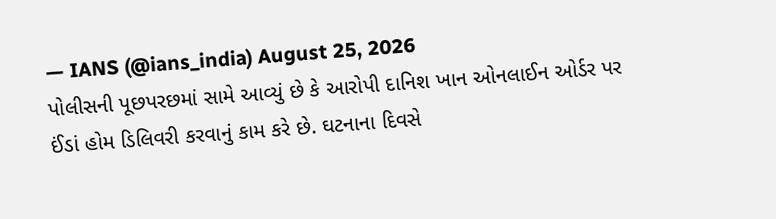— IANS (@ians_india) August 25, 2026
પોલીસની પૂછપરછમાં સામે આવ્યું છે કે આરોપી દાનિશ ખાન ઓનલાઈન ઓર્ડર પર ઈંડાં હોમ ડિલિવરી કરવાનું કામ કરે છે. ઘટનાના દિવસે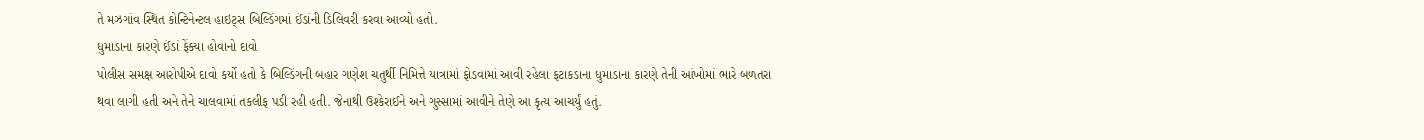તે મઝગાંવ સ્થિત કોન્ટિનેન્ટલ હાઇટ્સ બિલ્ડિંગમાં ઈંડાંની ડિલિવરી કરવા આવ્યો હતો.
ધુમાડાના કારણે ઈંડાં ફેંક્યા હોવાનો દાવો
પોલીસ સમક્ષ આરોપીએ દાવો કર્યો હતો કે બિલ્ડિંગની બહાર ગણેશ ચતુર્થી નિમિત્તે યાત્રામાં ફોડવામાં આવી રહેલા ફટાકડાના ધુમાડાના કારણે તેની આંખોમાં ભારે બળતરા થવા લાગી હતી અને તેને ચાલવામાં તકલીફ પડી રહી હતી. જેનાથી ઉશ્કેરાઈને અને ગુસ્સામાં આવીને તેણે આ કૃત્ય આચર્યું હતું.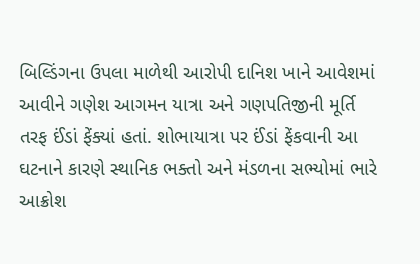બિલ્ડિંગના ઉપલા માળેથી આરોપી દાનિશ ખાને આવેશમાં આવીને ગણેશ આગમન યાત્રા અને ગણપતિજીની મૂર્તિ તરફ ઈંડાં ફેંક્યાં હતાં. શોભાયાત્રા પર ઈંડાં ફેંકવાની આ ઘટનાને કારણે સ્થાનિક ભક્તો અને મંડળના સભ્યોમાં ભારે આક્રોશ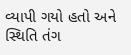વ્યાપી ગયો હતો અને સ્થિતિ તંગ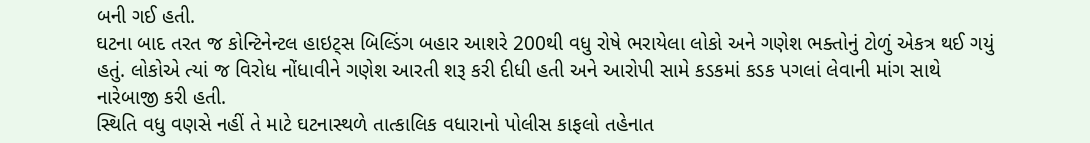બની ગઈ હતી.
ઘટના બાદ તરત જ કોન્ટિનેન્ટલ હાઇટ્સ બિલ્ડિંગ બહાર આશરે 200થી વધુ રોષે ભરાયેલા લોકો અને ગણેશ ભક્તોનું ટોળું એકત્ર થઈ ગયું હતું. લોકોએ ત્યાં જ વિરોધ નોંધાવીને ગણેશ આરતી શરૂ કરી દીધી હતી અને આરોપી સામે કડકમાં કડક પગલાં લેવાની માંગ સાથે નારેબાજી કરી હતી.
સ્થિતિ વધુ વણસે નહીં તે માટે ઘટનાસ્થળે તાત્કાલિક વધારાનો પોલીસ કાફલો તહેનાત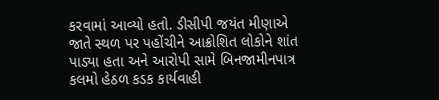કરવામાં આવ્યો હતો. ડીસીપી જયંત મીણાએ જાતે સ્થળ પર પહોંચીને આક્રોશિત લોકોને શાંત પાડ્યા હતા અને આરોપી સામે બિનજામીનપાત્ર કલમો હેઠળ કડક કાર્યવાહી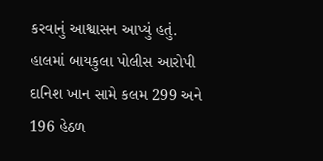કરવાનું આશ્વાસન આપ્યું હતું. હાલમાં બાયકુલા પોલીસ આરોપી દાનિશ ખાન સામે કલમ 299 અને 196 હેઠળ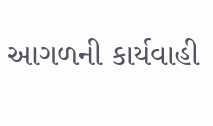આગળની કાર્યવાહી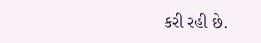કરી રહી છે.